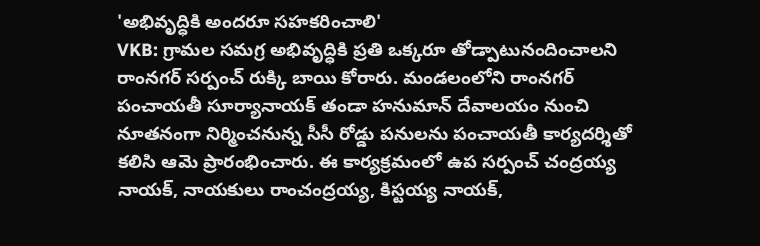'అభివృద్ధికి అందరూ సహకరించాలి'
VKB: గ్రామల సమగ్ర అభివృద్ధికి ప్రతి ఒక్కరూ తోడ్పాటునందించాలని రాంనగర్ సర్పంచ్ రుక్కి బాయి కోరారు. మండలంలోని రాంనగర్ పంచాయతీ సూర్యానాయక్ తండా హనుమాన్ దేవాలయం నుంచి నూతనంగా నిర్మించనున్న సీసీ రోడ్డు పనులను పంచాయతీ కార్యదర్శితో కలిసి ఆమె ప్రారంభించారు. ఈ కార్యక్రమంలో ఉప సర్పంచ్ చంద్రయ్య నాయక్, నాయకులు రాంచంద్రయ్య, కిస్టయ్య నాయక్,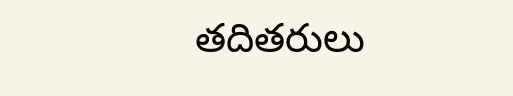తదితరులు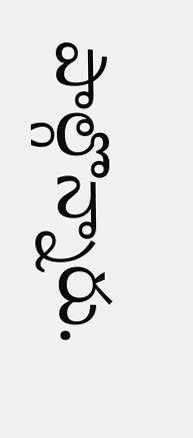పాల్గొన్నారు.